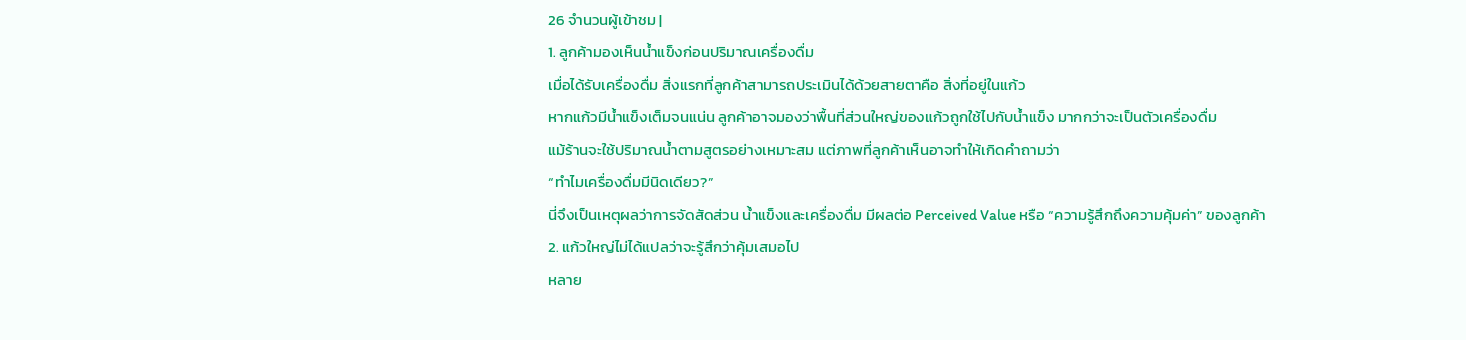26 จำนวนผู้เข้าชม |
1. ลูกค้ามองเห็นน้ำแข็งก่อนปริมาณเครื่องดื่ม
เมื่อได้รับเครื่องดื่ม สิ่งแรกที่ลูกค้าสามารถประเมินได้ด้วยสายตาคือ สิ่งที่อยู่ในแก้ว
หากแก้วมีน้ำแข็งเต็มจนแน่น ลูกค้าอาจมองว่าพื้นที่ส่วนใหญ่ของแก้วถูกใช้ไปกับน้ำแข็ง มากกว่าจะเป็นตัวเครื่องดื่ม
แม้ร้านจะใช้ปริมาณน้ำตามสูตรอย่างเหมาะสม แต่ภาพที่ลูกค้าเห็นอาจทำให้เกิดคำถามว่า
“ทำไมเครื่องดื่มมีนิดเดียว?”
นี่จึงเป็นเหตุผลว่าการจัดสัดส่วน น้ำแข็งและเครื่องดื่ม มีผลต่อ Perceived Value หรือ “ความรู้สึกถึงความคุ้มค่า” ของลูกค้า
2. แก้วใหญ่ไม่ได้แปลว่าจะรู้สึกว่าคุ้มเสมอไป
หลาย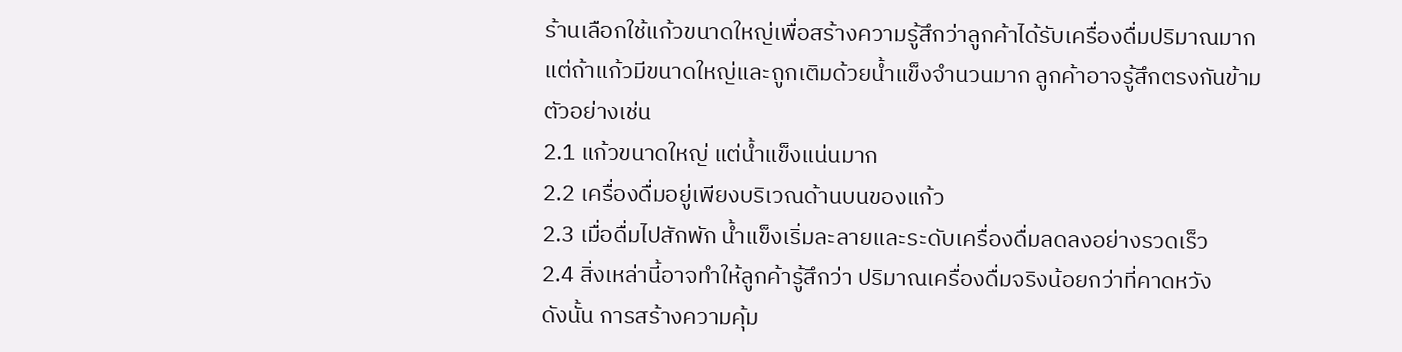ร้านเลือกใช้แก้วขนาดใหญ่เพื่อสร้างความรู้สึกว่าลูกค้าได้รับเครื่องดื่มปริมาณมาก
แต่ถ้าแก้วมีขนาดใหญ่และถูกเติมด้วยน้ำแข็งจำนวนมาก ลูกค้าอาจรู้สึกตรงกันข้าม
ตัวอย่างเช่น
2.1 แก้วขนาดใหญ่ แต่น้ำแข็งแน่นมาก
2.2 เครื่องดื่มอยู่เพียงบริเวณด้านบนของแก้ว
2.3 เมื่อดื่มไปสักพัก น้ำแข็งเริ่มละลายและระดับเครื่องดื่มลดลงอย่างรวดเร็ว
2.4 สิ่งเหล่านี้อาจทำให้ลูกค้ารู้สึกว่า ปริมาณเครื่องดื่มจริงน้อยกว่าที่คาดหวัง
ดังนั้น การสร้างความคุ้ม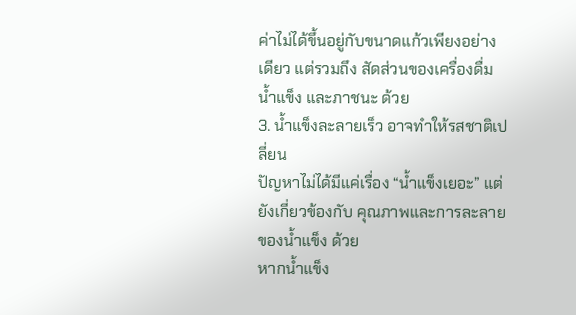ค่าไม่ได้ขึ้นอยู่กับขนาดแก้วเพียงอย่างเดียว แต่รวมถึง สัดส่วนของเครื่องดื่ม น้ำแข็ง และภาชนะ ด้วย
3. น้ำแข็งละลายเร็ว อาจทำให้รสชาติเปลี่ยน
ปัญหาไม่ได้มีแค่เรื่อง “น้ำแข็งเยอะ” แต่ยังเกี่ยวข้องกับ คุณภาพและการละลายของน้ำแข็ง ด้วย
หากน้ำแข็ง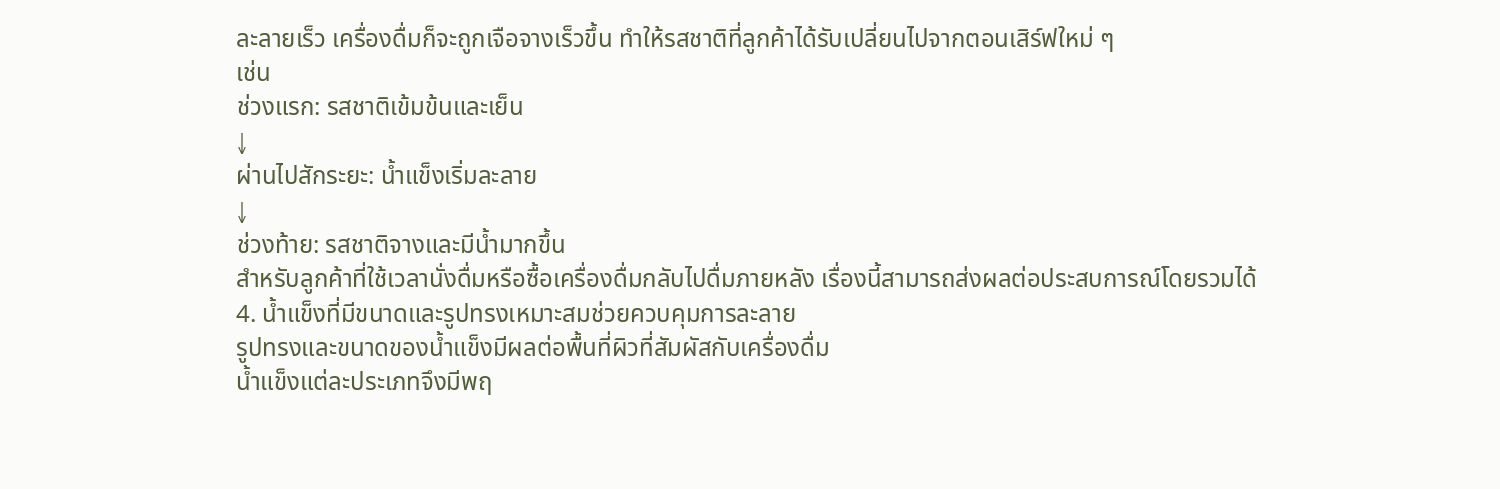ละลายเร็ว เครื่องดื่มก็จะถูกเจือจางเร็วขึ้น ทำให้รสชาติที่ลูกค้าได้รับเปลี่ยนไปจากตอนเสิร์ฟใหม่ ๆ
เช่น
ช่วงแรก: รสชาติเข้มข้นและเย็น
↓
ผ่านไปสักระยะ: น้ำแข็งเริ่มละลาย
↓
ช่วงท้าย: รสชาติจางและมีน้ำมากขึ้น
สำหรับลูกค้าที่ใช้เวลานั่งดื่มหรือซื้อเครื่องดื่มกลับไปดื่มภายหลัง เรื่องนี้สามารถส่งผลต่อประสบการณ์โดยรวมได้
4. น้ำแข็งที่มีขนาดและรูปทรงเหมาะสมช่วยควบคุมการละลาย
รูปทรงและขนาดของน้ำแข็งมีผลต่อพื้นที่ผิวที่สัมผัสกับเครื่องดื่ม
น้ำแข็งแต่ละประเภทจึงมีพฤ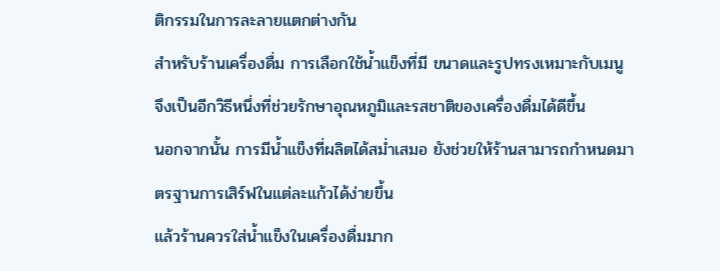ติกรรมในการละลายแตกต่างกัน
สำหรับร้านเครื่องดื่ม การเลือกใช้น้ำแข็งที่มี ขนาดและรูปทรงเหมาะกับเมนู จึงเป็นอีกวิธีหนึ่งที่ช่วยรักษาอุณหภูมิและรสชาติของเครื่องดื่มได้ดีขึ้น
นอกจากนั้น การมีน้ำแข็งที่ผลิตได้สม่ำเสมอ ยังช่วยให้ร้านสามารถกำหนดมาตรฐานการเสิร์ฟในแต่ละแก้วได้ง่ายขึ้น
แล้วร้านควรใส่น้ำแข็งในเครื่องดื่มมาก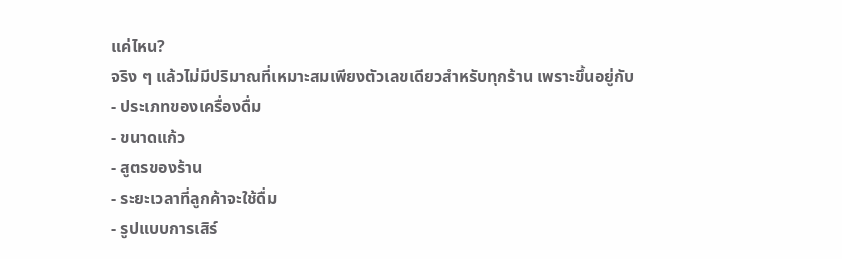แค่ไหน?
จริง ๆ แล้วไม่มีปริมาณที่เหมาะสมเพียงตัวเลขเดียวสำหรับทุกร้าน เพราะขึ้นอยู่กับ
- ประเภทของเครื่องดื่ม
- ขนาดแก้ว
- สูตรของร้าน
- ระยะเวลาที่ลูกค้าจะใช้ดื่ม
- รูปแบบการเสิร์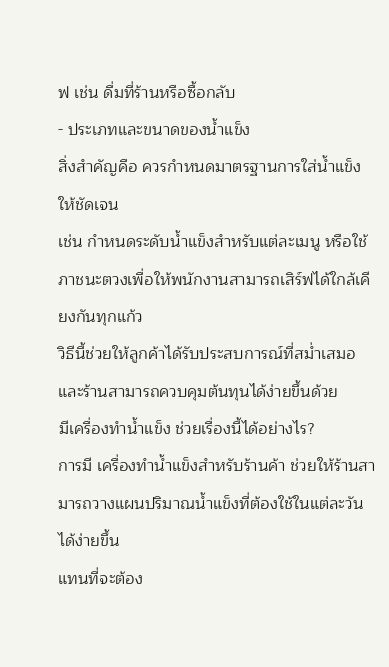ฟ เช่น ดื่มที่ร้านหรือซื้อกลับ
- ประเภทและขนาดของน้ำแข็ง
สิ่งสำคัญคือ ควรกำหนดมาตรฐานการใส่น้ำแข็งให้ชัดเจน
เช่น กำหนดระดับน้ำแข็งสำหรับแต่ละเมนู หรือใช้ภาชนะตวงเพื่อให้พนักงานสามารถเสิร์ฟได้ใกล้เคียงกันทุกแก้ว
วิธีนี้ช่วยให้ลูกค้าได้รับประสบการณ์ที่สม่ำเสมอ และร้านสามารถควบคุมต้นทุนได้ง่ายขึ้นด้วย
มีเครื่องทำน้ำแข็ง ช่วยเรื่องนี้ได้อย่างไร?
การมี เครื่องทำน้ำแข็งสำหรับร้านค้า ช่วยให้ร้านสามารถวางแผนปริมาณน้ำแข็งที่ต้องใช้ในแต่ละวันได้ง่ายขึ้น
แทนที่จะต้อง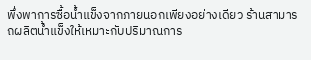พึ่งพาการซื้อน้ำแข็งจากภายนอกเพียงอย่างเดียว ร้านสามารถผลิตน้ำแข็งให้เหมาะกับปริมาณการ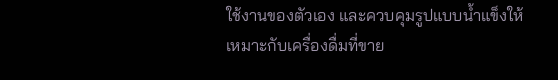ใช้งานของตัวเอง และควบคุมรูปแบบน้ำแข็งให้เหมาะกับเครื่องดื่มที่ขาย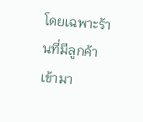โดยเฉพาะร้านที่มีลูกค้าเข้ามา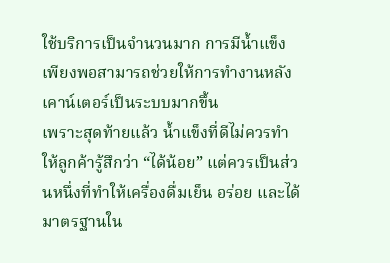ใช้บริการเป็นจำนวนมาก การมีน้ำแข็งเพียงพอสามารถช่วยให้การทำงานหลังเคาน์เตอร์เป็นระบบมากขึ้น
เพราะสุดท้ายแล้ว น้ำแข็งที่ดีไม่ควรทำให้ลูกค้ารู้สึกว่า “ได้น้อย” แต่ควรเป็นส่วนหนึ่งที่ทำให้เครื่องดื่มเย็น อร่อย และได้มาตรฐานใน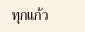ทุกแก้ว